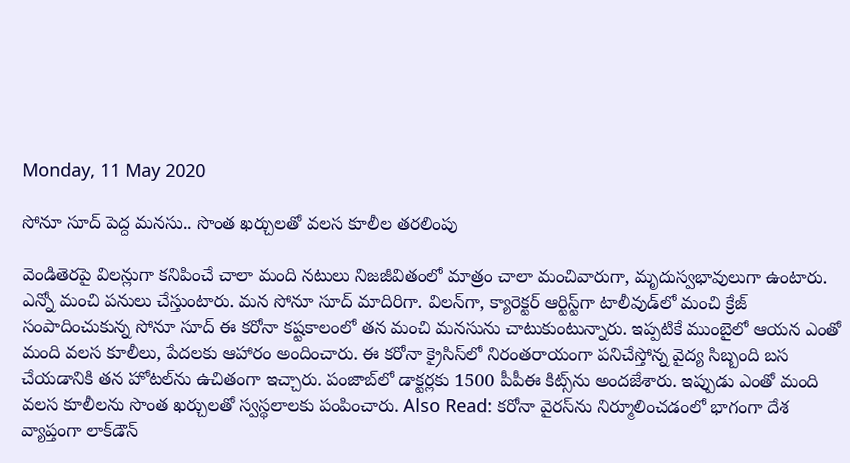Monday, 11 May 2020

సోనూ సూద్ పెద్ద మనసు.. సొంత ఖర్చులతో వలస కూలీల తరలింపు

వెండితెరపై విలన్లుగా కనిపించే చాలా మంది నటులు నిజజీవితంలో మాత్రం చాలా మంచివారుగా, మృదుస్వభావులుగా ఉంటారు. ఎన్నో మంచి పనులు చేస్తుంటారు. మన సోనూ సూద్ మాదిరిగా. విలన్‌గా, క్యారెక్టర్ ఆర్టిస్ట్‌గా టాలీవుడ్‌లో మంచి క్రేజ్ సంపాదించుకున్న సోనూ సూద్ ఈ కరోనా కష్టకాలంలో తన మంచి మనసును చాటుకుంటున్నారు. ఇప్పటికే ముంబైలో ఆయన ఎంతో మంది వలస కూలీలు, పేదలకు ఆహారం అందించారు. ఈ కరోనా క్రైసిస్‌లో నిరంతరాయంగా పనిచేస్తోన్న వైద్య సిబ్బంది బస చేయడానికి తన హోటల్‌ను ఉచితంగా ఇచ్చారు. పంజాబ్‌లో డాక్టర్లకు 1500 పీపీఈ కిట్స్‌ను అందజేశారు. ఇప్పుడు ఎంతో మంది వలస కూలీలను సొంత ఖర్చులతో స్వస్థలాలకు పంపించారు. Also Read: కరోనా వైరస్‌ను నిర్మూలించడంలో భాగంగా దేశ వ్యాప్తంగా లాక్‌డౌన్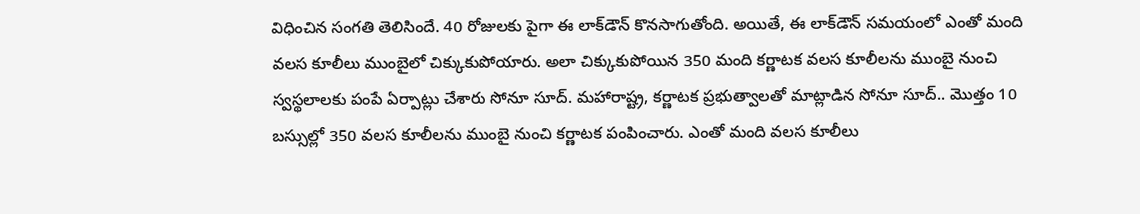విధించిన సంగతి తెలిసిందే. 40 రోజులకు పైగా ఈ లాక్‌డౌన్ కొనసాగుతోంది. అయితే, ఈ లాక్‌డౌన్ సమయంలో ఎంతో మంది వలస కూలీలు ముంబైలో చిక్కుకుపోయారు. అలా చిక్కుకుపోయిన 350 మంది కర్ణాటక వలస కూలీలను ముంబై నుంచి స్వస్థలాలకు పంపే ఏర్పాట్లు చేశారు సోనూ సూద్. మహారాష్ట్ర, కర్ణాటక ప్రభుత్వాలతో మాట్లాడిన సోనూ సూద్.. మొత్తం 10 బస్సుల్లో 350 వలస కూలీలను ముంబై నుంచి కర్ణాటక పంపించారు. ఎంతో మంది వలస కూలీలు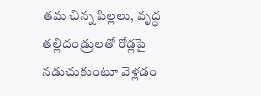తమ చిన్న పిల్లలు, వృద్ధ తల్లిదండ్రులతో రోడ్లపై నడుచుకుంటూ వెళ్లడం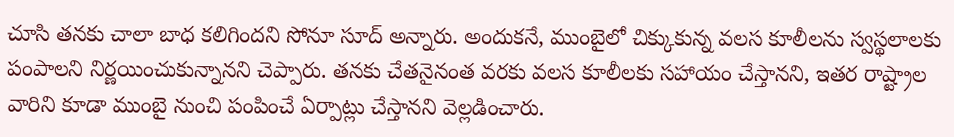చూసి తనకు చాలా బాధ కలిగిందని సోనూ సూద్ అన్నారు. అందుకనే, ముంబైలో చిక్కుకున్న వలస కూలీలను స్వస్థలాలకు పంపాలని నిర్ణయించుకున్నానని చెప్పారు. తనకు చేతనైనంత వరకు వలస కూలీలకు సహాయం చేస్తానని, ఇతర రాష్ట్రాల వారిని కూడా ముంబై నుంచి పంపించే ఏర్పాట్లు చేస్తానని వెల్లడించారు.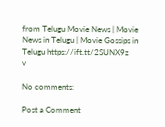from Telugu Movie News | Movie News in Telugu | Movie Gossips in Telugu https://ift.tt/2SUNX9z
v

No comments:

Post a Comment